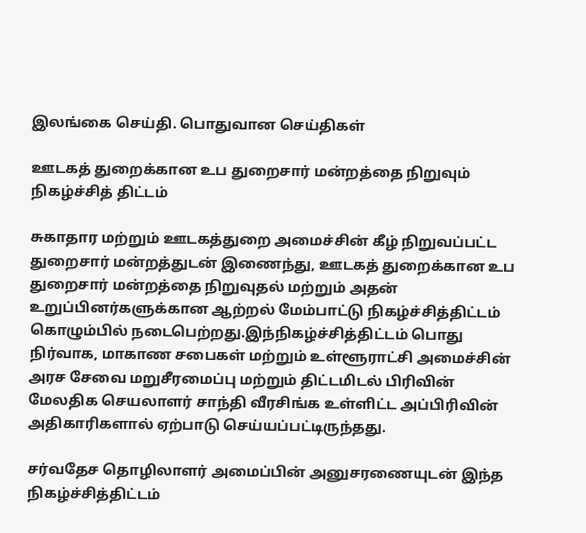இலங்கை செய்தி. பொதுவான செய்திகள்

ஊடகத் துறைக்கான உப துறைசார் மன்றத்தை நிறுவும் நிகழ்ச்சித் திட்டம்

சுகாதார மற்றும் ஊடகத்துறை அமைச்சின் கீழ் நிறுவப்பட்ட துறைசார் மன்றத்துடன் இணைந்து, ஊடகத் துறைக்கான உப துறைசார் மன்றத்தை நிறுவுதல் மற்றும் அதன் உறுப்பினர்களுக்கான ஆற்றல் மேம்பாட்டு நிகழ்ச்சித்திட்டம் கொழும்பில் நடைபெற்றது.இந்நிகழ்ச்சித்திட்டம் பொது நிர்வாக, மாகாண சபைகள் மற்றும் உள்ளூராட்சி அமைச்சின் அரச சேவை மறுசீரமைப்பு மற்றும் திட்டமிடல் பிரிவின் மேலதிக செயலாளர் சாந்தி வீரசிங்க உள்ளிட்ட அப்பிரிவின் அதிகாரிகளால் ஏற்பாடு செய்யப்பட்டிருந்தது.

சர்வதேச தொழிலாளர் அமைப்பின் அனுசரணையுடன் இந்த நிகழ்ச்சித்திட்டம்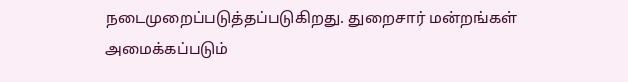நடைமுறைப்படுத்தப்படுகிறது. துறைசார் மன்றங்கள் அமைக்கப்படும்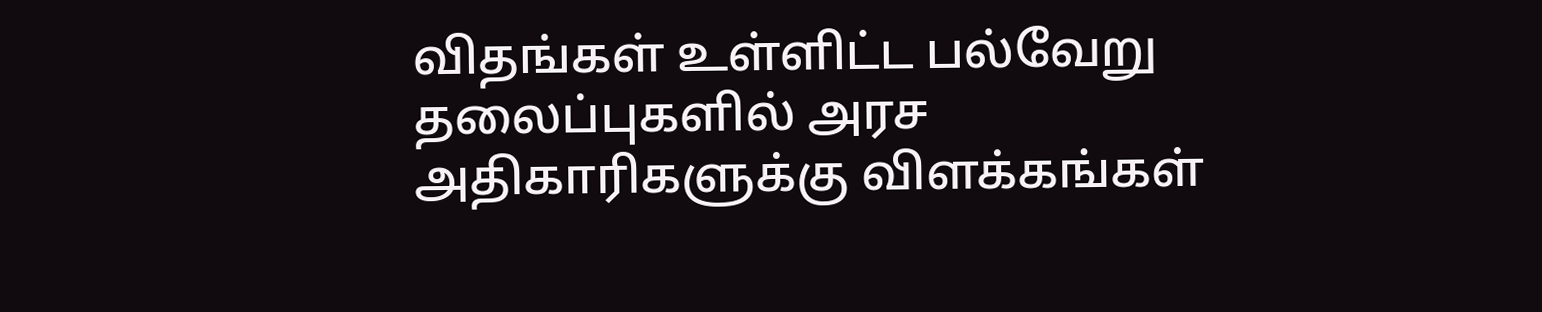விதங்கள் உள்ளிட்ட பல்வேறு தலைப்புகளில் அரச அதிகாரிகளுக்கு விளக்கங்கள்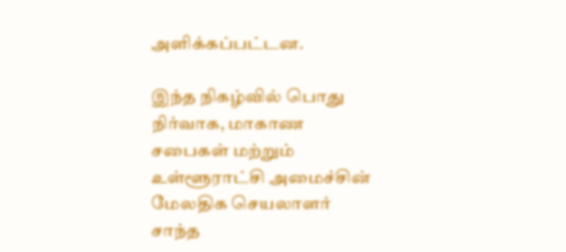அளிக்கப்பட்டன.

இந்த நிகழ்வில் பொது நிர்வாக, மாகாண சபைகள் மற்றும் உள்ளூராட்சி அமைச்சின் மேலதிக செயலாளர் சாந்த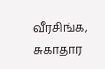வீரசிங்க, சுகாதார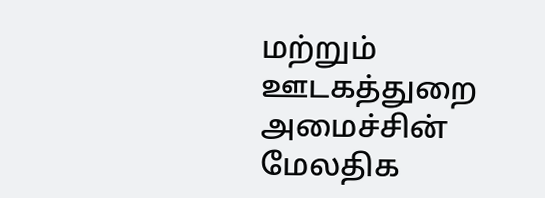மற்றும் ஊடகத்துறை அமைச்சின் மேலதிக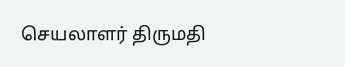செயலாளர் திருமதி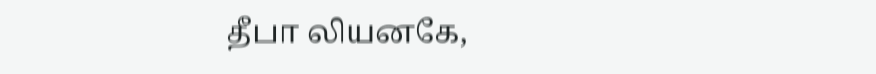தீபா லியனகே,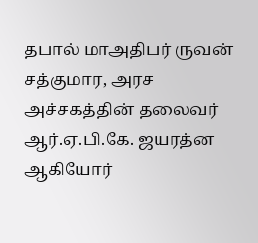தபால் மாஅதிபர் ருவன் சத்குமார, அரச அச்சகத்தின் தலைவர் ஆர்.ஏ.பி.கே. ஜயரத்ன ஆகியோர்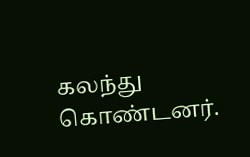கலந்து கொண்டனர்.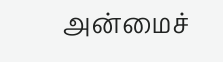அன்மைச்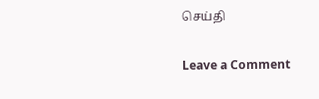செய்தி

Leave a Comment